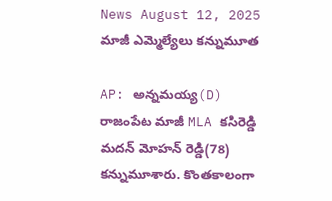News August 12, 2025
మాజీ ఎమ్మెల్యేలు కన్నుమూత

AP: అన్నమయ్య(D) రాజంపేట మాజీ MLA కసిరెడ్డి మదన్ మోహన్ రెడ్డి(78) కన్నుమూశారు. కొంతకాలంగా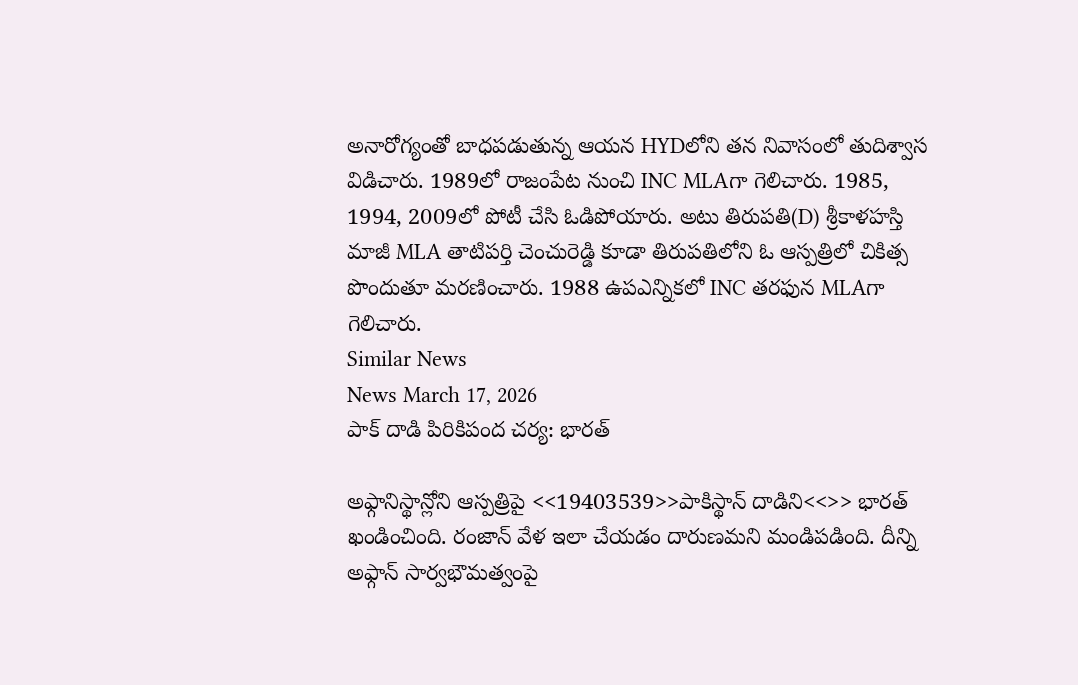అనారోగ్యంతో బాధపడుతున్న ఆయన HYDలోని తన నివాసంలో తుదిశ్వాస విడిచారు. 1989లో రాజంపేట నుంచి INC MLAగా గెలిచారు. 1985, 1994, 2009లో పోటీ చేసి ఓడిపోయారు. అటు తిరుపతి(D) శ్రీకాళహస్తి మాజీ MLA తాటిపర్తి చెంచురెడ్డి కూడా తిరుపతిలోని ఓ ఆస్పత్రిలో చికిత్స పొందుతూ మరణించారు. 1988 ఉపఎన్నికలో INC తరఫున MLAగా గెలిచారు.
Similar News
News March 17, 2026
పాక్ దాడి పిరికిపంద చర్య: భారత్

అఫ్గానిస్థాన్లోని ఆస్పత్రిపై <<19403539>>పాకిస్థాన్ దాడిని<<>> భారత్ ఖండించింది. రంజాన్ వేళ ఇలా చేయడం దారుణమని మండిపడింది. దీన్ని అఫ్గాన్ సార్వభౌమత్వంపై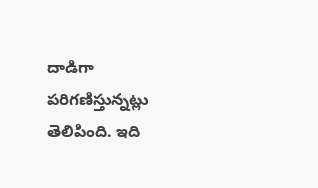దాడిగా పరిగణిస్తున్నట్లు తెలిపింది. ఇది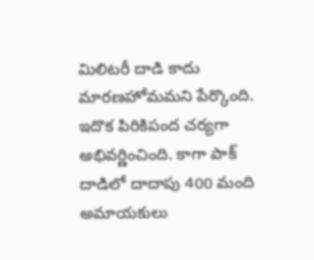మిలిటరీ దాడి కాదు మారణహోమమని పేర్కొంది. ఇదొక పిరికిపంద చర్యగా అభివర్ణించింది. కాగా పాక్ దాడిలో దాదాపు 400 మంది అమాయకులు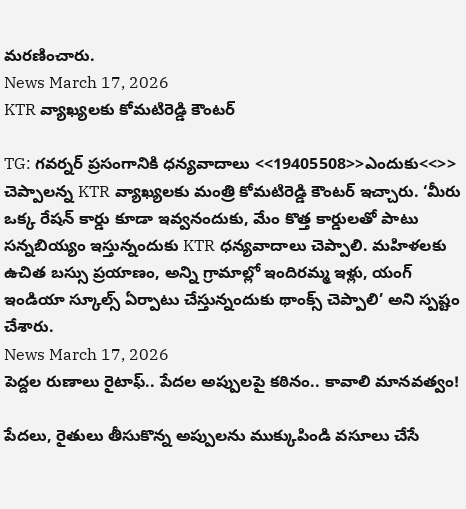మరణించారు.
News March 17, 2026
KTR వ్యాఖ్యలకు కోమటిరెడ్డి కౌంటర్

TG: గవర్నర్ ప్రసంగానికి ధన్యవాదాలు <<19405508>>ఎందుకు<<>> చెప్పాలన్న KTR వ్యాఖ్యలకు మంత్రి కోమటిరెడ్డి కౌంటర్ ఇచ్చారు. ‘మీరు ఒక్క రేషన్ కార్డు కూడా ఇవ్వనందుకు, మేం కొత్త కార్డులతో పాటు సన్నబియ్యం ఇస్తున్నందుకు KTR ధన్యవాదాలు చెప్పాలి. మహిళలకు ఉచిత బస్సు ప్రయాణం, అన్ని గ్రామాల్లో ఇందిరమ్మ ఇళ్లు, యంగ్ ఇండియా స్కూల్స్ ఏర్పాటు చేస్తున్నందుకు థాంక్స్ చెప్పాలి’ అని స్పష్టం చేశారు.
News March 17, 2026
పెద్దల రుణాలు రైటాఫ్.. పేదల అప్పులపై కఠినం.. కావాలి మానవత్వం!

పేదలు, రైతులు తీసుకొన్న అప్పులను ముక్కుపిండి వసూలు చేసే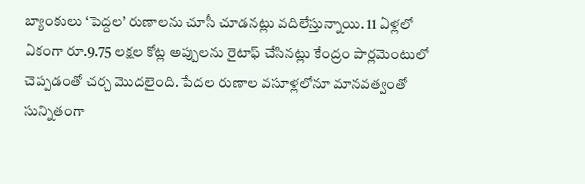బ్యాంకులు ‘పెద్దల’ రుణాలను చూసీ చూడనట్లు వదిలేస్తున్నాయి. 11 ఏళ్లలో ఏకంగా రూ.9.75 లక్షల కోట్ల అప్పులను రైటాఫ్ చేసినట్లు కేంద్రం పార్లమెంటులో చెప్పడంతో చర్చ మొదలైంది. పేదల రుణాల వసూళ్లలోనూ మానవత్వంతో సున్నితంగా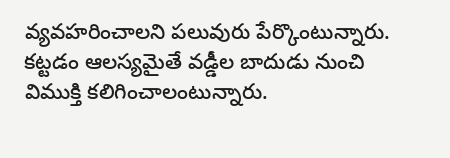వ్యవహరించాలని పలువురు పేర్కొంటున్నారు. కట్టడం ఆలస్యమైతే వడ్డీల బాదుడు నుంచి విముక్తి కలిగించాలంటున్నారు.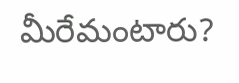మీరేమంటారు?